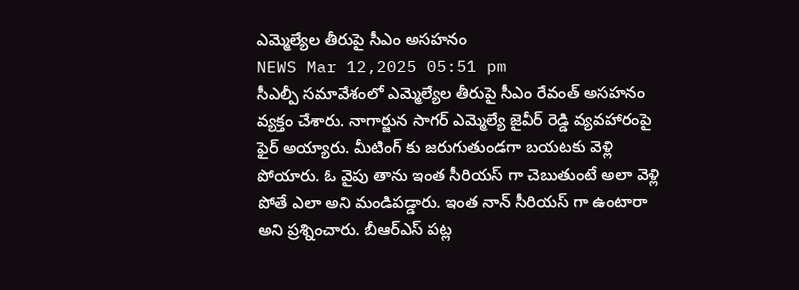ఎమ్మెల్యేల తీరుపై సీఎం అసహనం
NEWS Mar 12,2025 05:51 pm
సీఎల్పీ సమావేశంలో ఎమ్మెల్యేల తీరుపై సీఎం రేవంత్ అసహనం వ్యక్తం చేశారు. నాగార్జున సాగర్ ఎమ్మెల్యే జైవీర్ రెడ్డి వ్యవహారంపై ఫైర్ అయ్యారు. మీటింగ్ కు జరుగుతుండగా బయటకు వెళ్లి పోయారు. ఓ వైపు తాను ఇంత సీరియస్ గా చెబుతుంటే అలా వెళ్లి పోతే ఎలా అని మండిపడ్డారు. ఇంత నాన్ సీరియస్ గా ఉంటారా అని ప్రశ్నించారు. బీఆర్ఎస్ పట్ల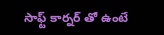సాఫ్ట్ కార్నర్ తో ఉంటే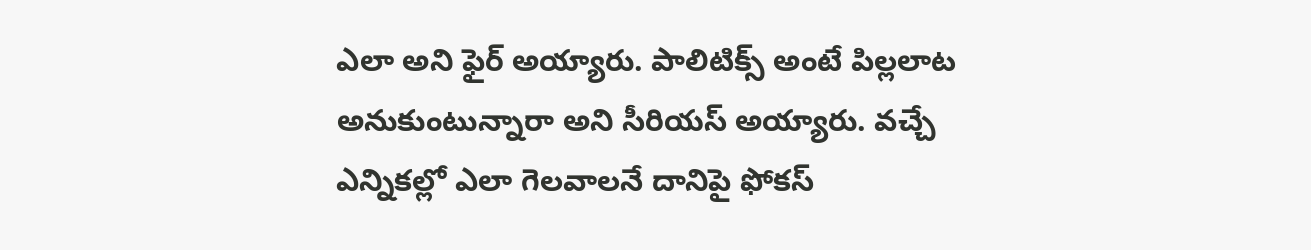ఎలా అని ఫైర్ అయ్యారు. పాలిటిక్స్ అంటే పిల్లలాట అనుకుంటున్నారా అని సీరియస్ అయ్యారు. వచ్చే ఎన్నికల్లో ఎలా గెలవాలనే దానిపై ఫోకస్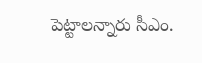పెట్టాలన్నారు సీఎం.